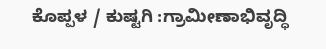ಕೊಪ್ಪಳ / ಕುಷ್ಟಗಿ :ಗ್ರಾಮೀಣಾಭಿವೃದ್ಧಿ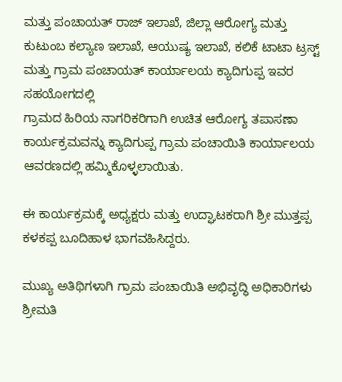ಮತ್ತು ಪಂಚಾಯತ್ ರಾಜ್ ಇಲಾಖೆ, ಜಿಲ್ಲಾ ಆರೋಗ್ಯ ಮತ್ತು ಕುಟುಂಬ ಕಲ್ಯಾಣ ಇಲಾಖೆ, ಆಯುಷ್ಯ ಇಲಾಖೆ, ಕಲಿಕೆ ಟಾಟಾ ಟ್ರಸ್ಟ್ ಮತ್ತು ಗ್ರಾಮ ಪಂಚಾಯತ್ ಕಾರ್ಯಾಲಯ ಕ್ಯಾದಿಗುಪ್ಪ ಇವರ ಸಹಯೋಗದಲ್ಲಿ
ಗ್ರಾಮದ ಹಿರಿಯ ನಾಗರಿಕರಿಗಾಗಿ ಉಚಿತ ಆರೋಗ್ಯ ತಪಾಸಣಾ ಕಾರ್ಯಕ್ರಮವನ್ನು ಕ್ಯಾದಿಗುಪ್ಪ ಗ್ರಾಮ ಪಂಚಾಯಿತಿ ಕಾರ್ಯಾಲಯ ಆವರಣದಲ್ಲಿ ಹಮ್ಮಿಕೊಳ್ಳಲಾಯಿತು.

ಈ ಕಾರ್ಯಕ್ರಮಕ್ಕೆ ಅಧ್ಯಕ್ಷರು ಮತ್ತು ಉದ್ಘಾಟಕರಾಗಿ ಶ್ರೀ ಮುತ್ತಪ್ಪ ಕಳಕಪ್ಪ ಬೂದಿಹಾಳ ಭಾಗವಹಿಸಿದ್ದರು.

ಮುಖ್ಯ ಅತಿಥಿಗಳಾಗಿ ಗ್ರಾಮ ಪಂಚಾಯಿತಿ ಅಭಿವೃದ್ಧಿ ಅಧಿಕಾರಿಗಳು ಶ್ರೀಮತಿ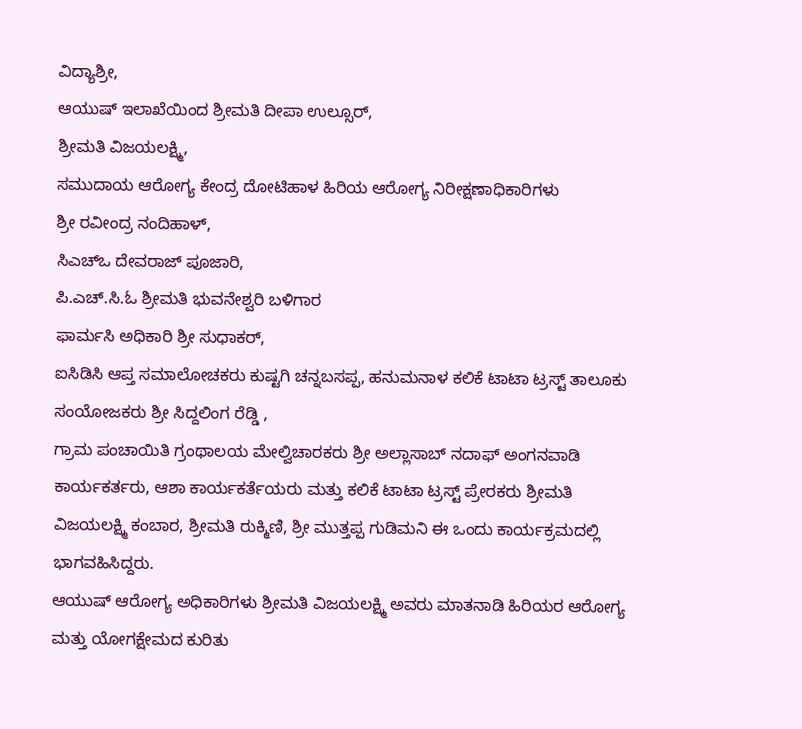ವಿದ್ಯಾಶ್ರೀ,
ಆಯುಷ್ ಇಲಾಖೆಯಿಂದ ಶ್ರೀಮತಿ ದೀಪಾ ಉಲ್ಸೂರ್,
ಶ್ರೀಮತಿ ವಿಜಯಲಕ್ಷ್ಮಿ,
ಸಮುದಾಯ ಆರೋಗ್ಯ ಕೇಂದ್ರ ದೋಟಿಹಾಳ ಹಿರಿಯ ಆರೋಗ್ಯ ನಿರೀಕ್ಷಣಾಧಿಕಾರಿಗಳು
ಶ್ರೀ ರವೀಂದ್ರ ನಂದಿಹಾಳ್,
ಸಿಎಚ್ಒ ದೇವರಾಜ್ ಪೂಜಾರಿ,
ಪಿ.ಎಚ್.ಸಿ.ಓ ಶ್ರೀಮತಿ ಭುವನೇಶ್ವರಿ ಬಳಿಗಾರ
ಫಾರ್ಮಸಿ ಅಧಿಕಾರಿ ಶ್ರೀ ಸುಧಾಕರ್,
ಐಸಿಡಿಸಿ ಆಪ್ತ ಸಮಾಲೋಚಕರು ಕುಷ್ಟಗಿ ಚನ್ನಬಸಪ್ಪ, ಹನುಮನಾಳ ಕಲಿಕೆ ಟಾಟಾ ಟ್ರಸ್ಟ್ ತಾಲೂಕು ಸಂಯೋಜಕರು ಶ್ರೀ ಸಿದ್ದಲಿಂಗ ರೆಡ್ಡಿ ,
ಗ್ರಾಮ ಪಂಚಾಯಿತಿ ಗ್ರಂಥಾಲಯ ಮೇಲ್ವಿಚಾರಕರು ಶ್ರೀ ಅಲ್ಲಾಸಾಬ್ ನದಾಫ್ ಅಂಗನವಾಡಿ ಕಾರ್ಯಕರ್ತರು, ಆಶಾ ಕಾರ್ಯಕರ್ತೆಯರು ಮತ್ತು ಕಲಿಕೆ ಟಾಟಾ ಟ್ರಸ್ಟ್ ಪ್ರೇರಕರು ಶ್ರೀಮತಿ ವಿಜಯಲಕ್ಷ್ಮಿ ಕಂಬಾರ, ಶ್ರೀಮತಿ ರುಕ್ಮಿಣಿ, ಶ್ರೀ ಮುತ್ತಪ್ಪ ಗುಡಿಮನಿ ಈ ಒಂದು ಕಾರ್ಯಕ್ರಮದಲ್ಲಿ ಭಾಗವಹಿಸಿದ್ದರು.
ಆಯುಷ್ ಆರೋಗ್ಯ ಅಧಿಕಾರಿಗಳು ಶ್ರೀಮತಿ ವಿಜಯಲಕ್ಷ್ಮಿ ಅವರು ಮಾತನಾಡಿ ಹಿರಿಯರ ಆರೋಗ್ಯ ಮತ್ತು ಯೋಗಕ್ಷೇಮದ ಕುರಿತು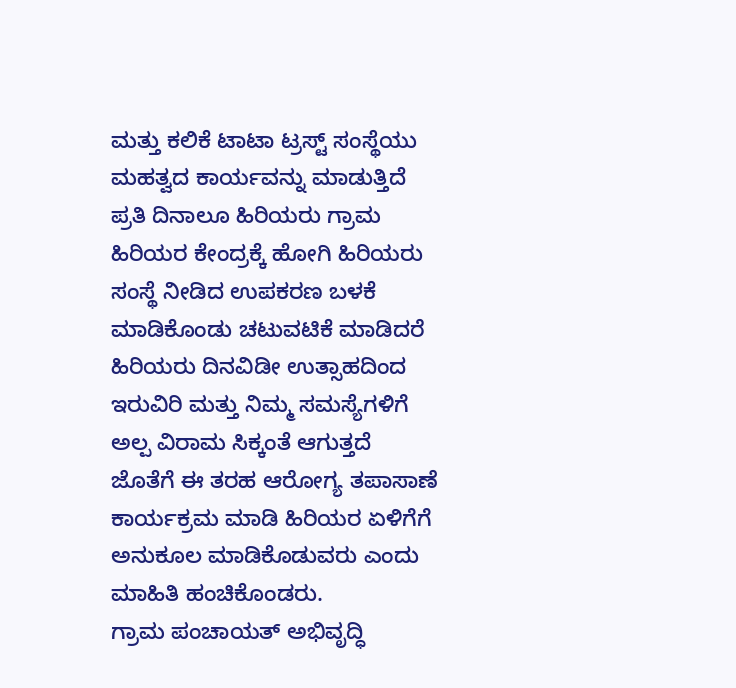ಮತ್ತು ಕಲಿಕೆ ಟಾಟಾ ಟ್ರಸ್ಟ್ ಸಂಸ್ಥೆಯು ಮಹತ್ವದ ಕಾರ್ಯವನ್ನು ಮಾಡುತ್ತಿದೆ ಪ್ರತಿ ದಿನಾಲೂ ಹಿರಿಯರು ಗ್ರಾಮ ಹಿರಿಯರ ಕೇಂದ್ರಕ್ಕೆ ಹೋಗಿ ಹಿರಿಯರು ಸಂಸ್ಥೆ ನೀಡಿದ ಉಪಕರಣ ಬಳಕೆ ಮಾಡಿಕೊಂಡು ಚಟುವಟಿಕೆ ಮಾಡಿದರೆ ಹಿರಿಯರು ದಿನವಿಡೀ ಉತ್ಸಾಹದಿಂದ ಇರುವಿರಿ ಮತ್ತು ನಿಮ್ಮ ಸಮಸ್ಯೆಗಳಿಗೆ ಅಲ್ಪ ವಿರಾಮ ಸಿಕ್ಕಂತೆ ಆಗುತ್ತದೆ ಜೊತೆಗೆ ಈ ತರಹ ಆರೋಗ್ಯ ತಪಾಸಾಣೆ ಕಾರ್ಯಕ್ರಮ ಮಾಡಿ ಹಿರಿಯರ ಏಳಿಗೆಗೆ ಅನುಕೂಲ ಮಾಡಿಕೊಡುವರು ಎಂದು ಮಾಹಿತಿ ಹಂಚಿಕೊಂಡರು.
ಗ್ರಾಮ ಪಂಚಾಯತ್ ಅಭಿವೃದ್ಧಿ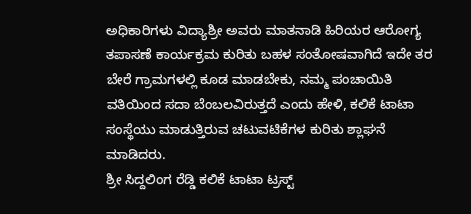ಅಧಿಕಾರಿಗಳು ವಿದ್ಯಾಶ್ರೀ ಅವರು ಮಾತನಾಡಿ ಹಿರಿಯರ ಆರೋಗ್ಯ ತಪಾಸಣೆ ಕಾರ್ಯಕ್ರಮ ಕುರಿತು ಬಹಳ ಸಂತೋಷವಾಗಿದೆ ಇದೇ ತರ ಬೇರೆ ಗ್ರಾಮಗಳಲ್ಲಿ ಕೂಡ ಮಾಡಬೇಕು, ನಮ್ಮ ಪಂಚಾಯಿತಿ ವತಿಯಿಂದ ಸದಾ ಬೆಂಬಲವಿರುತ್ತದೆ ಎಂದು ಹೇಳಿ, ಕಲಿಕೆ ಟಾಟಾ ಸಂಸ್ಥೆಯು ಮಾಡುತ್ತಿರುವ ಚಟುವಟಿಕೆಗಳ ಕುರಿತು ಶ್ಲಾಘನೆ ಮಾಡಿದರು.
ಶ್ರೀ ಸಿದ್ದಲಿಂಗ ರೆಡ್ಡಿ ಕಲಿಕೆ ಟಾಟಾ ಟ್ರಸ್ಟ್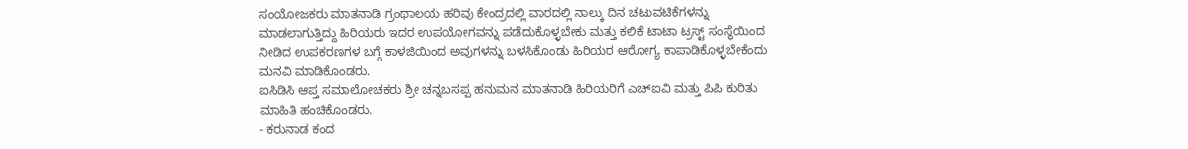ಸಂಯೋಜಕರು ಮಾತನಾಡಿ ಗ್ರಂಥಾಲಯ ಹರಿವು ಕೇಂದ್ರದಲ್ಲಿ ವಾರದಲ್ಲಿ ನಾಲ್ಕು ದಿನ ಚಟುವಟಿಕೆಗಳನ್ನು ಮಾಡಲಾಗುತ್ತಿದ್ದು ಹಿರಿಯರು ಇದರ ಉಪಯೋಗವನ್ನು ಪಡೆದುಕೊಳ್ಳಬೇಕು ಮತ್ತು ಕಲಿಕೆ ಟಾಟಾ ಟ್ರಸ್ಟ್ ಸಂಸ್ಥೆಯಿಂದ ನೀಡಿದ ಉಪಕರಣಗಳ ಬಗ್ಗೆ ಕಾಳಜಿಯಿಂದ ಅವುಗಳನ್ನು ಬಳಸಿಕೊಂಡು ಹಿರಿಯರ ಆರೋಗ್ಯ ಕಾಪಾಡಿಕೊಳ್ಳಬೇಕೆಂದು ಮನವಿ ಮಾಡಿಕೊಂಡರು.
ಐಸಿಡಿಸಿ ಆಪ್ತ ಸಮಾಲೋಚಕರು ಶ್ರೀ ಚನ್ನಬಸಪ್ಪ ಹನುಮನ ಮಾತನಾಡಿ ಹಿರಿಯರಿಗೆ ಎಚ್ಐವಿ ಮತ್ತು ಪಿಪಿ ಕುರಿತು ಮಾಹಿತಿ ಹಂಚಿಕೊಂಡರು.
- ಕರುನಾಡ ಕಂದ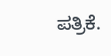ಪತ್ರಿಕೆ.